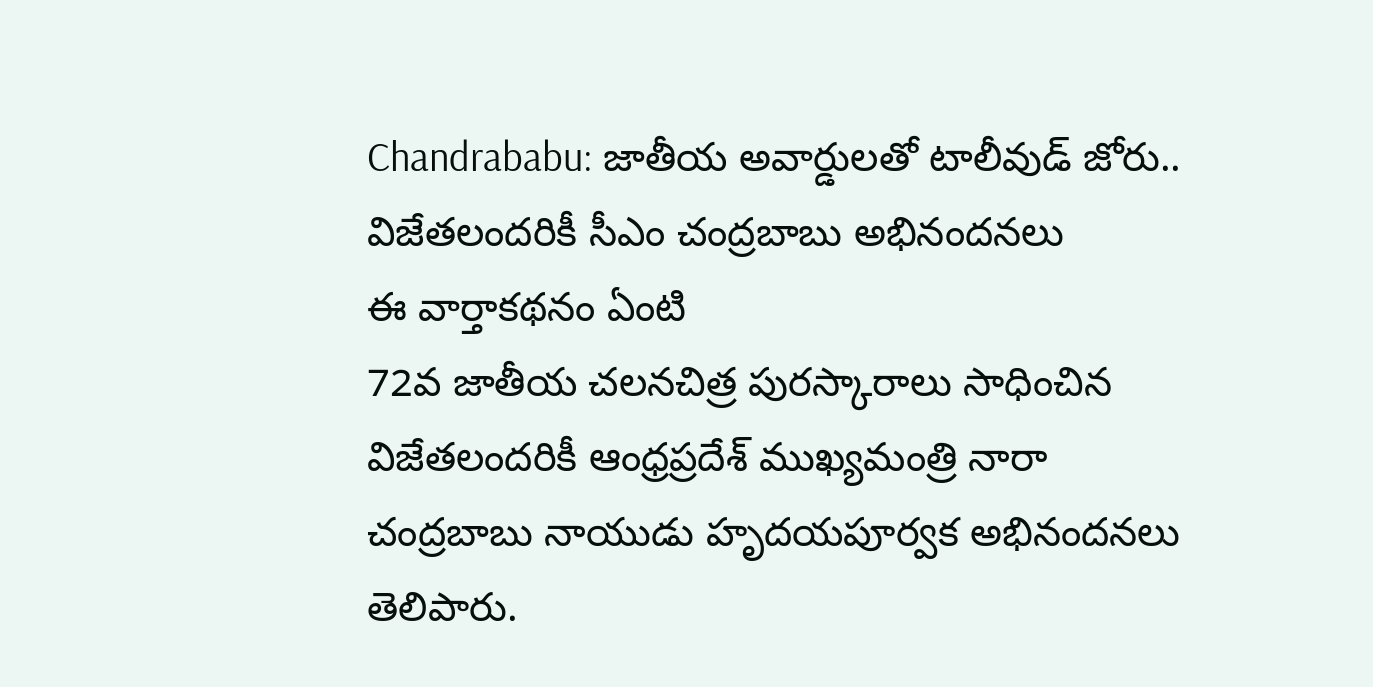Chandrababu: జాతీయ అవార్డులతో టాలీవుడ్ జోరు.. విజేతలందరికీ సీఎం చంద్రబాబు అభినందనలు
ఈ వార్తాకథనం ఏంటి
72వ జాతీయ చలనచిత్ర పురస్కారాలు సాధించిన విజేతలందరికీ ఆంధ్రప్రదేశ్ ముఖ్యమంత్రి నారా చంద్రబాబు నాయుడు హృదయపూర్వక అభినందనలు తెలిపారు.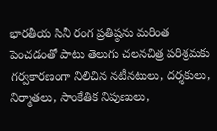భారతీయ సినీ రంగ ప్రతిష్ఠను మరింత పెంచడంతో పాటు తెలుగు చలనచిత్ర పరిశ్రమకు గర్వకారణంగా నిలిచిన నటీనటులు, దర్శకులు, నిర్మాతలు, సాంకేతిక నిపుణులు,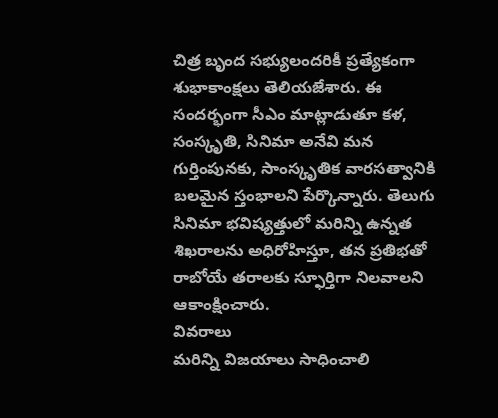చిత్ర బృంద సభ్యులందరికీ ప్రత్యేకంగా శుభాకాంక్షలు తెలియజేశారు. ఈ సందర్భంగా సీఎం మాట్లాడుతూ కళ, సంస్కృతి, సినిమా అనేవి మన గుర్తింపునకు, సాంస్కృతిక వారసత్వానికి బలమైన స్తంభాలని పేర్కొన్నారు. తెలుగు సినిమా భవిష్యత్తులో మరిన్ని ఉన్నత శిఖరాలను అధిరోహిస్తూ, తన ప్రతిభతో రాబోయే తరాలకు స్ఫూర్తిగా నిలవాలని ఆకాంక్షించారు.
వివరాలు
మరిన్ని విజయాలు సాధించాలి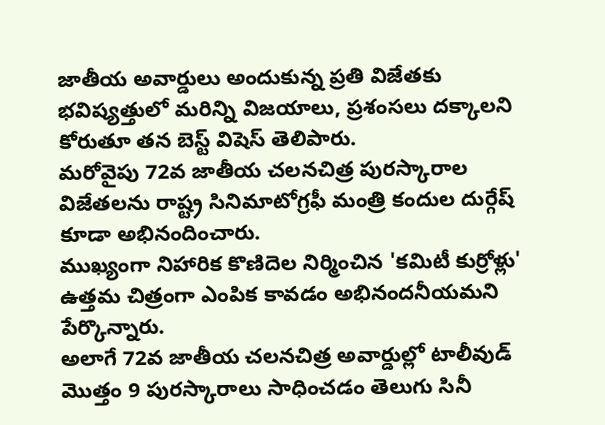జాతీయ అవార్డులు అందుకున్న ప్రతి విజేతకు భవిష్యత్తులో మరిన్ని విజయాలు, ప్రశంసలు దక్కాలని కోరుతూ తన బెస్ట్ విషెస్ తెలిపారు.
మరోవైపు 72వ జాతీయ చలనచిత్ర పురస్కారాల విజేతలను రాష్ట్ర సినిమాటోగ్రఫీ మంత్రి కందుల దుర్గేష్ కూడా అభినందించారు.
ముఖ్యంగా నిహారిక కొణిదెల నిర్మించిన 'కమిటీ కుర్రోళ్లు' ఉత్తమ చిత్రంగా ఎంపిక కావడం అభినందనీయమని పేర్కొన్నారు.
అలాగే 72వ జాతీయ చలనచిత్ర అవార్డుల్లో టాలీవుడ్ మొత్తం 9 పురస్కారాలు సాధించడం తెలుగు సినీ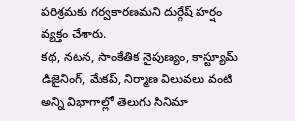పరిశ్రమకు గర్వకారణమని దుర్గేష్ హర్షం వ్యక్తం చేశారు.
కథ, నటన, సాంకేతిక నైపుణ్యం, కాస్ట్యూమ్ డిజైనింగ్, మేకప్, నిర్మాణ విలువలు వంటి అన్ని విభాగాల్లో తెలుగు సినిమా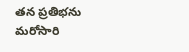తన ప్రతిభను మరోసారి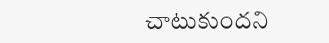చాటుకుందని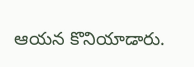ఆయన కొనియాడారు.